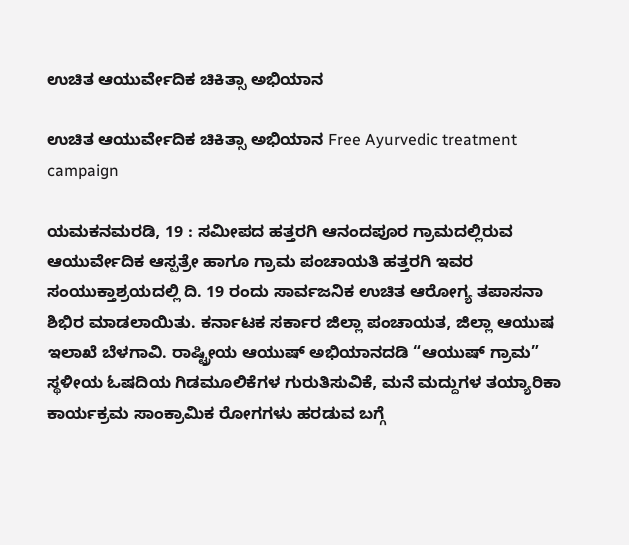ಉಚಿತ ಆಯುರ್ವೇದಿಕ ಚಿಕಿತ್ಸಾ ಅಭಿಯಾನ

ಉಚಿತ ಆಯುರ್ವೇದಿಕ ಚಿಕಿತ್ಸಾ ಅಭಿಯಾನ Free Ayurvedic treatment campaign

ಯಮಕನಮರಡಿ, 19 : ಸಮೀಪದ ಹತ್ತರಗಿ ಆನಂದಪೂರ ಗ್ರಾಮದಲ್ಲಿರುವ ಆಯುರ್ವೇದಿಕ ಆಸ್ಪತ್ರೇ ಹಾಗೂ ಗ್ರಾಮ ಪಂಚಾಯತಿ ಹತ್ತರಗಿ ಇವರ ಸಂಯುಕ್ತಾಶ್ರಯದಲ್ಲಿ ದಿ. 19 ರಂದು ಸಾರ್ವಜನಿಕ ಉಚಿತ ಆರೋಗ್ಯ ತಪಾಸನಾ ಶಿಭಿರ ಮಾಡಲಾಯಿತು. ಕರ್ನಾಟಕ ಸರ್ಕಾರ ಜಿಲ್ಲಾ ಪಂಚಾಯತ, ಜಿಲ್ಲಾ ಆಯುಷ ಇಲಾಖೆ ಬೆಳಗಾವಿ. ರಾಷ್ಟ್ರೀಯ ಆಯುಷ್ ಅಭಿಯಾನದಡಿ “ಆಯುಷ್ ಗ್ರಾಮ” ಸ್ಥಳೀಯ ಓಷದಿಯ ಗಿಡಮೂಲಿಕೆಗಳ ಗುರುತಿಸುವಿಕೆ, ಮನೆ ಮದ್ದುಗಳ ತಯ್ಯಾರಿಕಾ ಕಾರ್ಯಕ್ರಮ ಸಾಂಕ್ರಾಮಿಕ ರೋಗಗಳು ಹರಡುವ ಬಗ್ಗೆ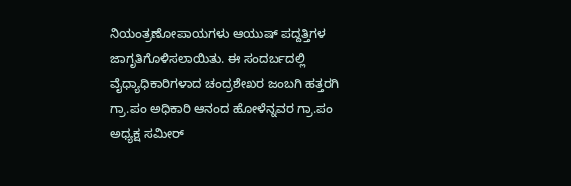ನಿಯಂತ್ರಣೋಪಾಯಗಳು ಆಯುಷ್ ಪದ್ದತ್ತಿಗಳ ಜಾಗೃತಿಗೊಳಿಸಲಾಯಿತು. ಈ ಸಂದರ್ಬದಲ್ಲಿ ವೈಧ್ಯಾಧಿಕಾರಿಗಳಾದ ಚಂದ್ರಶೇಖರ ಜಂಬಗಿ ಹತ್ತರಗಿ ಗ್ರಾ.ಪಂ ಅಧಿಕಾರಿ ಆನಂದ ಹೋಳೆನ್ನವರ ಗ್ರಾ.ಪಂ ಅಧ್ಯಕ್ಷ ಸಮೀರ್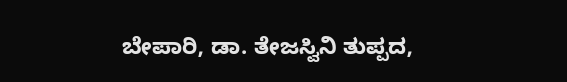ಬೇಪಾರಿ, ಡಾ. ತೇಜಸ್ವಿನಿ ತುಪ್ಪದ,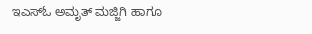ಇಎಸ್‌ಓ ಅಮೃತ್ ಮಜ್ಜಿಗಿ ಹಾಗೂ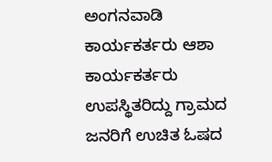ಅಂಗನವಾಡಿ ಕಾರ್ಯಕರ್ತರು ಆಶಾ ಕಾರ್ಯಕರ್ತರು ಉಪಸ್ಥಿತರಿದ್ದು ಗ್ರಾಮದ ಜನರಿಗೆ ಉಚಿತ ಓಷದ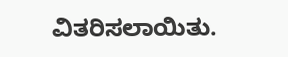ವಿತರಿಸಲಾಯಿತು.